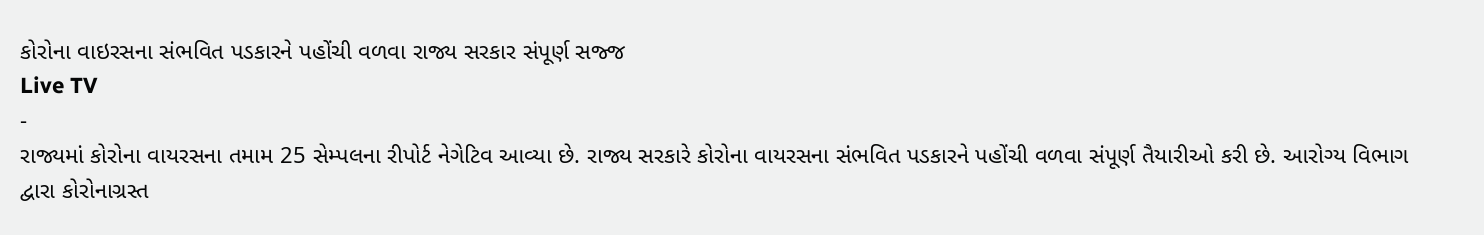કોરોના વાઇરસના સંભવિત પડકારને પહોંચી વળવા રાજ્ય સરકાર સંપૂર્ણ સજ્જ
Live TV
-
રાજ્યમાં કોરોના વાયરસના તમામ 25 સેમ્પલના રીપોર્ટ નેગેટિવ આવ્યા છે. રાજ્ય સરકારે કોરોના વાયરસના સંભવિત પડકારને પહોંચી વળવા સંપૂર્ણ તૈયારીઓ કરી છે. આરોગ્ય વિભાગ દ્વારા કોરોનાગ્રસ્ત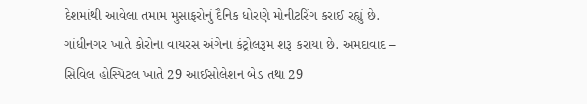દેશમાંથી આવેલા તમામ મુસાફરોનું દૈનિક ધોરણે મોનીટરિંગ કરાઈ રહ્યું છે.
ગાંધીનગર ખાતે કોરોના વાયરસ અંગેના કંટ્રોલરૂમ શરૂ કરાયા છે. અમદાવાદ – સિવિલ હોસ્પિટલ ખાતે 29 આઈસોલેશન બેડ તથા 29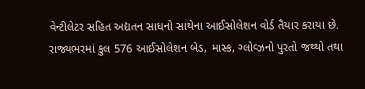વેન્ટીલેટર સહિત અદ્યતન સાધનો સાથેના આઈસોલેશન વોર્ડ તૈયાર કરાયા છે. રાજ્યભરમાં કુલ 576 આઈસોલેશન બેડ, માસ્ક, ગ્લોવ્ઝનો પુરતો જથ્થો તથા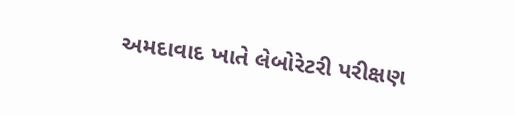અમદાવાદ ખાતે લેબોરેટરી પરીક્ષણ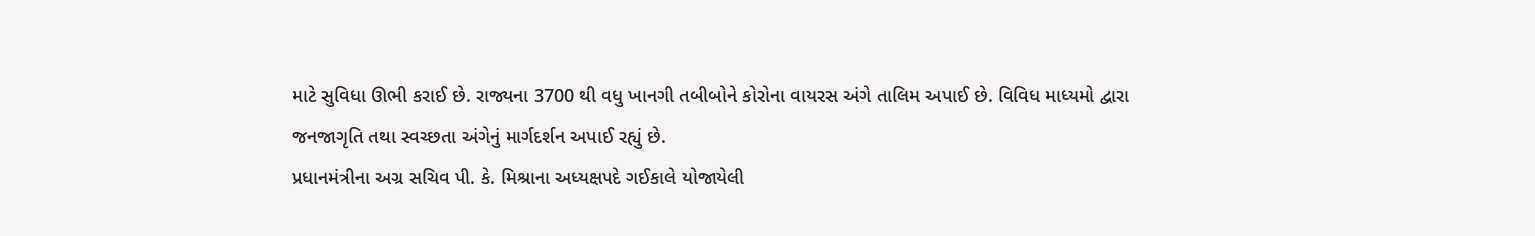માટે સુવિધા ઊભી કરાઈ છે. રાજ્યના 3700 થી વધુ ખાનગી તબીબોને કોરોના વાયરસ અંગે તાલિમ અપાઈ છે. વિવિધ માધ્યમો દ્વારા જનજાગૃતિ તથા સ્વચ્છતા અંગેનું માર્ગદર્શન અપાઈ રહ્યું છે.
પ્રધાનમંત્રીના અગ્ર સચિવ પી. કે. મિશ્રાના અધ્યક્ષપદે ગઈકાલે યોજાયેલી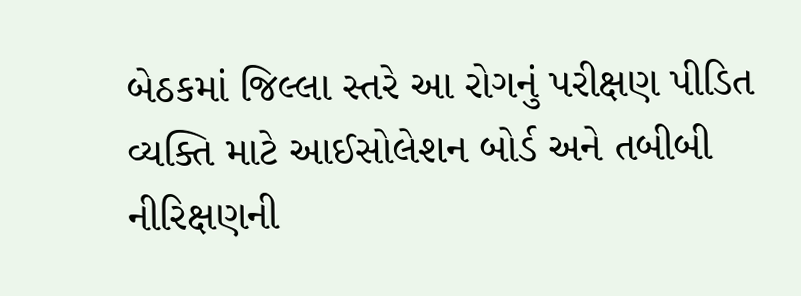બેઠકમાં જિલ્લા સ્તરે આ રોગનું પરીક્ષણ પીડિત વ્યક્તિ માટે આઈસોલેશન બોર્ડ અને તબીબી નીરિક્ષણની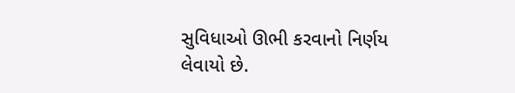સુવિધાઓ ઊભી કરવાનો નિર્ણય લેવાયો છે.